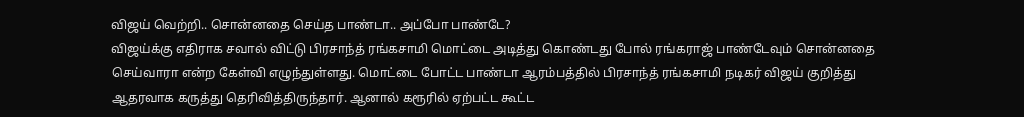விஜய் வெற்றி.. சொன்னதை செய்த பாண்டா.. அப்போ பாண்டே?
விஜய்க்கு எதிராக சவால் விட்டு பிரசாந்த் ரங்கசாமி மொட்டை அடித்து கொண்டது போல் ரங்கராஜ் பாண்டேவும் சொன்னதை செய்வாரா என்ற கேள்வி எழுந்துள்ளது. மொட்டை போட்ட பாண்டா ஆரம்பத்தில் பிரசாந்த் ரங்கசாமி நடிகர் விஜய் குறித்து ஆதரவாக கருத்து தெரிவித்திருந்தார். ஆனால் கரூரில் ஏற்பட்ட கூட்ட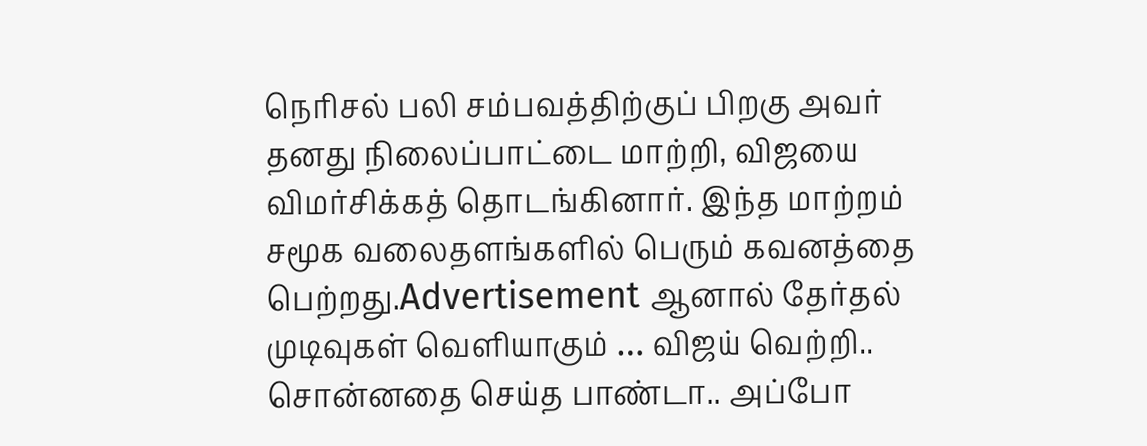நெரிசல் பலி சம்பவத்திற்குப் பிறகு அவர் தனது நிலைப்பாட்டை மாற்றி, விஜயை விமர்சிக்கத் தொடங்கினார். இந்த மாற்றம் சமூக வலைதளங்களில் பெரும் கவனத்தை பெற்றது.Advertisement ஆனால் தேர்தல் முடிவுகள் வெளியாகும் … விஜய் வெற்றி.. சொன்னதை செய்த பாண்டா.. அப்போ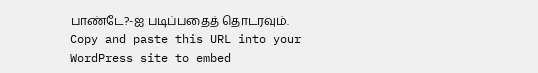பாண்டே?-ஐ படிப்பதைத் தொடரவும்.
Copy and paste this URL into your WordPress site to embed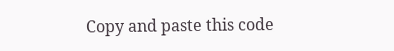Copy and paste this code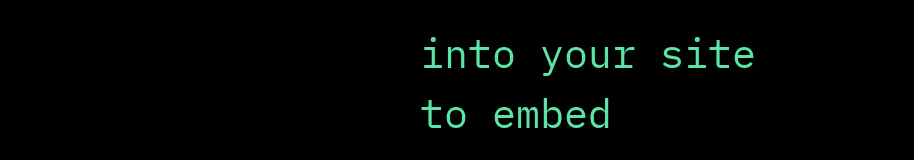into your site to embed